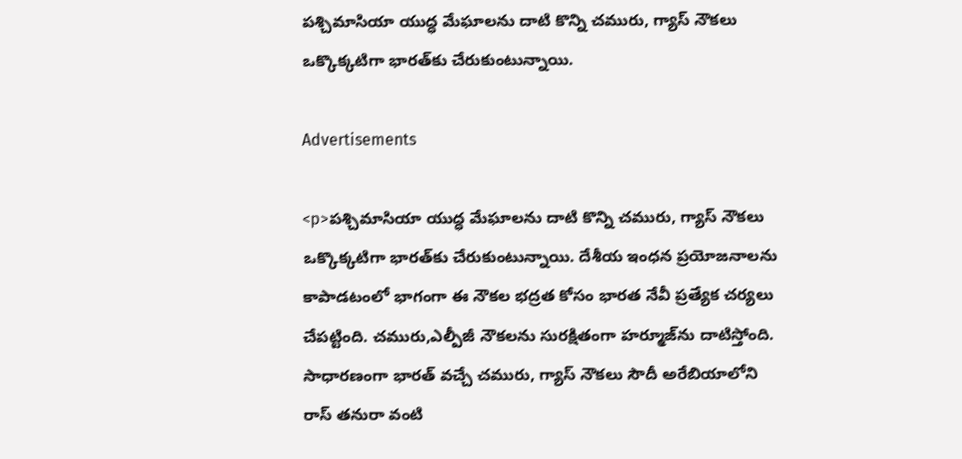పశ్చిమాసియా యుద్ధ మేఘాలను దాటి కొన్ని చమురు, గ్యాస్‌ నౌకలు ఒక్కొక్కటిగా భారత్‌కు చేరుకుంటున్నాయి.

Advertisements

<p>పశ్చిమాసియా యుద్ధ మేఘాలను దాటి కొన్ని చమురు, గ్యాస్‌ నౌకలు ఒక్కొక్కటిగా భారత్‌కు చేరుకుంటున్నాయి. దేశీయ ఇంధన ప్రయోజనాలను కాపాడటంలో భాగంగా ఈ నౌకల భద్రత కోసం భారత నేవీ ప్రత్యేక చర్యలు చేపట్టింది. చమురు,ఎల్పీజీ నౌకలను సురక్షితంగా హర్మూజ్‌ను దాటిస్తోంది. సాధారణంగా భారత్‌ వచ్చే చమురు, గ్యాస్‌ నౌకలు సౌదీ అరేబియాలోని రాస్‌ తనురా వంటి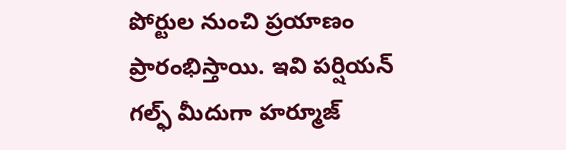పోర్టుల నుంచి ప్రయాణం ప్రారంభిస్తాయి. ఇవి పర్షియన్‌ గల్ఫ్‌ మీదుగా హర్మూజ్‌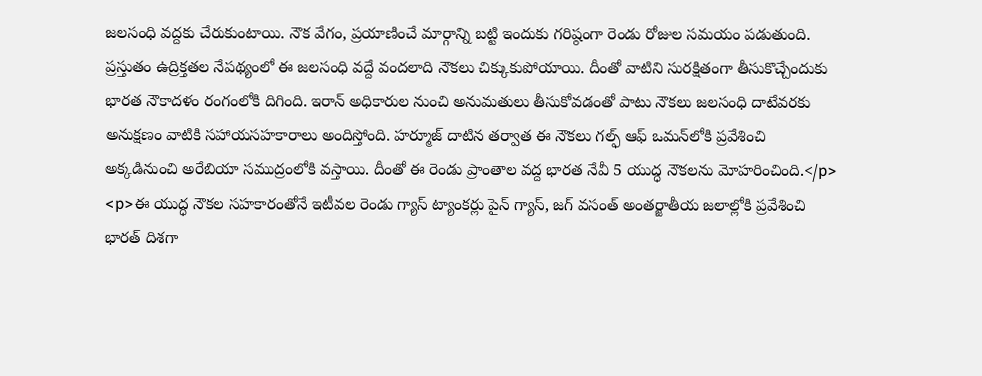జలసంధి వద్దకు చేరుకుంటాయి. నౌక వేగం, ప్రయాణించే మార్గాన్ని బట్టి ఇందుకు గరిష్ఠంగా రెండు రోజుల సమయం పడుతుంది. ప్రస్తుతం ఉద్రిక్తతల నేపథ్యంలో ఈ జలసంధి వద్దే వందలాది నౌకలు చిక్కుకుపోయాయి. దీంతో వాటిని సురక్షితంగా తీసుకొచ్చేందుకు భారత నౌకాదళం రంగంలోకి దిగింది. ఇరాన్‌ అధికారుల నుంచి అనుమతులు తీసుకోవడంతో పాటు నౌకలు జలసంధి దాటేవరకు అనుక్షణం వాటికి సహాయసహకారాలు అందిస్తోంది. హర్మూజ్‌ దాటిన తర్వాత ఈ నౌకలు గల్ఫ్‌ ఆఫ్‌ ఒమన్‌లోకి ప్రవేశించి అక్కడినుంచి అరేబియా సముద్రంలోకి వస్తాయి. దీంతో ఈ రెండు ప్రాంతాల వద్ద భారత నేవీ 5 యుద్ధ నౌకలను మోహరించింది.</p>
<p>ఈ యుద్ధ నౌకల సహకారంతోనే ఇటీవల రెండు గ్యాస్‌ ట్యాంకర్లు పైన్‌ గ్యాస్‌, జగ్‌ వసంత్‌ అంతర్జాతీయ జలాల్లోకి ప్రవేశించి భారత్‌ దిశగా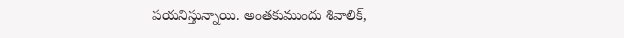పయనిస్తున్నాయి. అంతకుముందు శివాలిక్‌,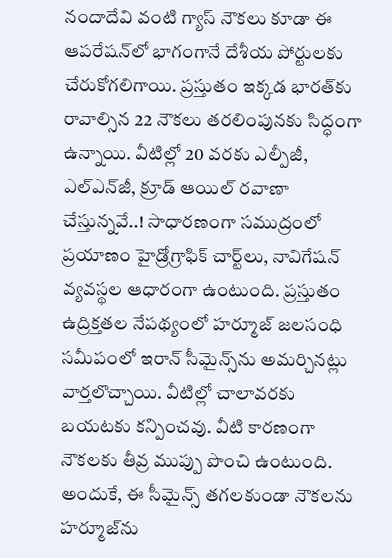నందాదేవి వంటి గ్యాస్‌ నౌకలు కూడా ఈ ఆపరేషన్‌లో భాగంగానే దేశీయ పోర్టులకు చేరుకోగలిగాయి. ప్రస్తుతం ఇక్కడ భారత్‌కు రావాల్సిన 22 నౌకలు తరలింపునకు సిద్ధంగా ఉన్నాయి. వీటిల్లో 20 వరకు ఎల్పీజీ, ఎల్‌ఎన్‌జీ, క్రూడ్‌ ఆయిల్‌ రవాణా చేస్తున్నవే..! సాధారణంగా సముద్రంలో ప్రయాణం హైడ్రోగ్రాఫిక్‌ చార్ట్‌లు, నావిగేషన్ వ్యవస్థల ఆధారంగా ఉంటుంది. ప్రస్తుతం ఉద్రిక్తతల నేపథ్యంలో హర్మూజ్‌ జలసంధి సమీపంలో ఇరాన్‌ సీమైన్స్‌ను అమర్చినట్లు వార్తలొచ్చాయి. వీటిల్లో చాలావరకు బయటకు కన్పించవు. వీటి కారణంగా నౌకలకు తీవ్ర ముప్పు పొంచి ఉంటుంది. అందుకే, ఈ సీమైన్స్‌ తగలకుండా నౌకలను హర్మూజ్‌ను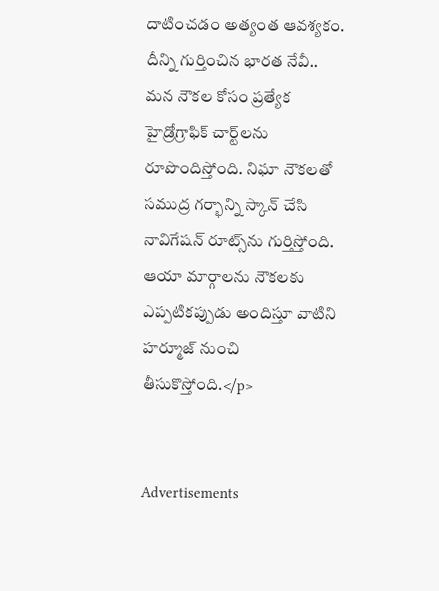దాటించడం అత్యంత ఆవశ్యకం. దీన్ని గుర్తించిన భారత నేవీ.. మన నౌకల కోసం ప్రత్యేక హైడ్రోగ్రాఫిక్‌ చార్ట్‌లను రూపొందిస్తోంది. నిఘా నౌకలతో సముద్ర గర్భాన్ని స్కాన్‌ చేసి నావిగేషన్‌ రూట్స్‌ను గుర్తిస్తోంది. ఆయా మార్గాలను నౌకలకు ఎప్పటికప్పుడు అందిస్తూ వాటిని హర్మూజ్‌ నుంచి తీసుకొస్తోంది.</p>


Advertisements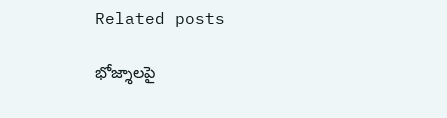Related posts

భోజ్శాలపై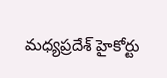మధ్యప్రదేశ్ హైకోర్టు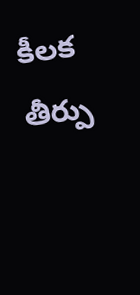కీలక తీర్పు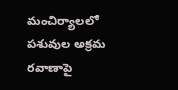మంచిర్యాలలో పశువుల అక్రమ రవాణాపై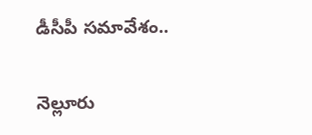డీసీపీ సమావేశం..

నెల్లూరు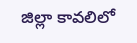జిల్లా కావలిలో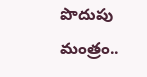పొదుపు మంత్రం..